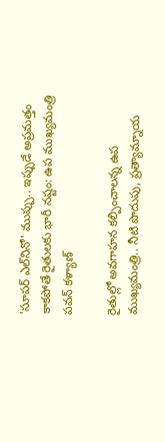'సూపర్ ఎల్‌నినో' ముప్పు.. ఇప్పుడే అప్రమత్తం కాకపోతే రైతులకు భారీ నష్టం: ఉప ముఖ్యమంత్రి పవన్ కళ్యాణ్

రైతుల్లో అవగాహన కల్పించాలన్న ఉప ముఖ్యమంత్రి.. నీటి పొదుపు, ప్రత్యామ్నాయ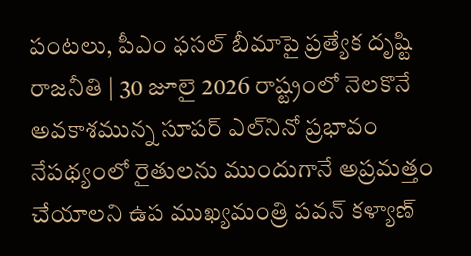పంటలు, పీఎం ఫసల్ బీమాపై ప్రత్యేక దృష్టి రాజనీతి | 30 జూలై 2026 రాష్ట్రంలో నెలకొనే అవకాశమున్న సూపర్ ఎల్‌నినో ప్రభావం నేపథ్యంలో రైతులను ముందుగానే అప్రమత్తం చేయాలని ఉప ముఖ్యమంత్రి పవన్ కళ్యాణ్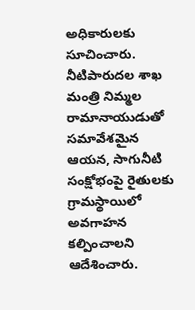అధికారులకు సూచించారు. నీటిపారుదల శాఖ మంత్రి నిమ్మల రామానాయుడుతో సమావేశమైన ఆయన, సాగునీటి సంక్షోభంపై రైతులకు గ్రామస్థాయిలో అవగాహన కల్పించాలని ఆదేశించారు.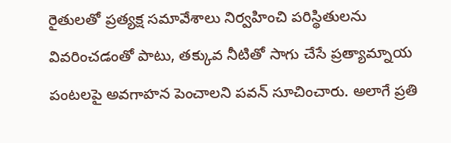రైతులతో ప్రత్యక్ష సమావేశాలు నిర్వహించి పరిస్థితులను వివరించడంతో పాటు, తక్కువ నీటితో సాగు చేసే ప్రత్యామ్నాయ పంటలపై అవగాహన పెంచాలని పవన్ సూచించారు. అలాగే ప్రతి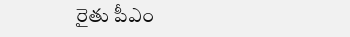రైతు పీఎం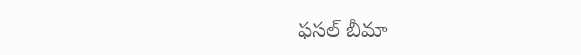ఫసల్ బీమా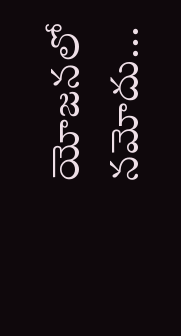యోజనలో నమోదు...